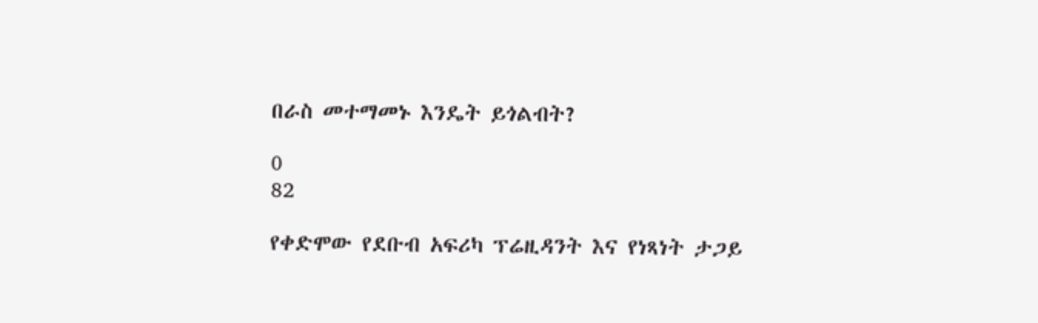በራስ መተማመኑ እንዴት ይጎልብት?

0
82

የቀድሞው የደቡብ አፍሪካ ፕሬዚዳንት እና የነጻነት ታጋይ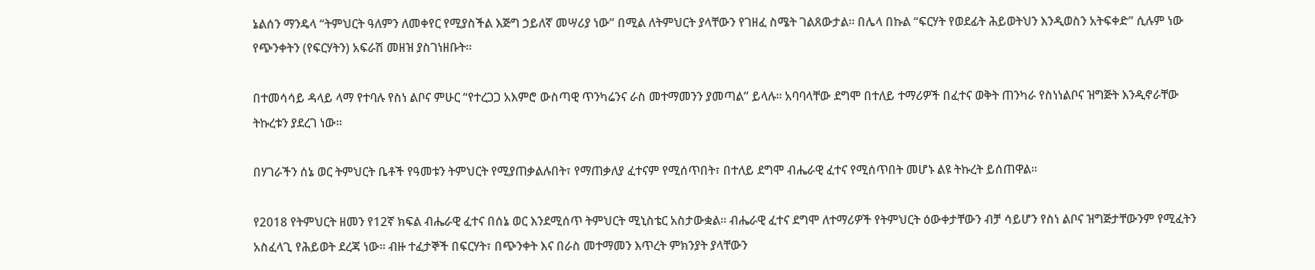ኔልሰን ማንዴላ “ትምህርት ዓለምን ለመቀየር የሚያስችል እጅግ ኃይለኛ መሣሪያ ነው” በሚል ለትምህርት ያላቸውን የገዘፈ ስሜት ገልጸውታል። በሌላ በኩል “ፍርሃት የወደፊት ሕይወትህን እንዲወስን አትፍቀድ” ሲሉም ነው የጭንቀትን (የፍርሃትን) አፍራሽ መዘዝ ያስገነዘቡት።

በተመሳሳይ ዳላይ ላማ የተባሉ የስነ ልቦና ምሁር “የተረጋጋ አእምሮ ውስጣዊ ጥንካሬንና ራስ መተማመንን ያመጣል” ይላሉ። አባባላቸው ደግሞ በተለይ ተማሪዎች በፈተና ወቅት ጠንካራ የስነነልቦና ዝግጅት እንዲኖራቸው ትኩረቱን ያደረገ ነው።

በሃገራችን ሰኔ ወር ትምህርት ቤቶች የዓመቱን ትምህርት የሚያጠቃልሉበት፣ የማጠቃለያ ፈተናም የሚሰጥበት፣ በተለይ ደግሞ ብሔራዊ ፈተና የሚሰጥበት መሆኑ ልዩ ትኩረት ይሰጠዋል።

የ2018 የትምህርት ዘመን የ12ኛ ክፍል ብሔራዊ ፈተና በሰኔ ወር እንደሚሰጥ ትምህርት ሚኒስቴር አስታውቋል። ብሔራዊ ፈተና ደግሞ ለተማሪዎች የትምህርት ዕውቀታቸውን ብቻ ሳይሆን የስነ ልቦና ዝግጅታቸውንም የሚፈትን አስፈላጊ የሕይወት ደረጃ ነው። ብዙ ተፈታኞች በፍርሃት፣ በጭንቀት እና በራስ መተማመን እጥረት ምክንያት ያላቸውን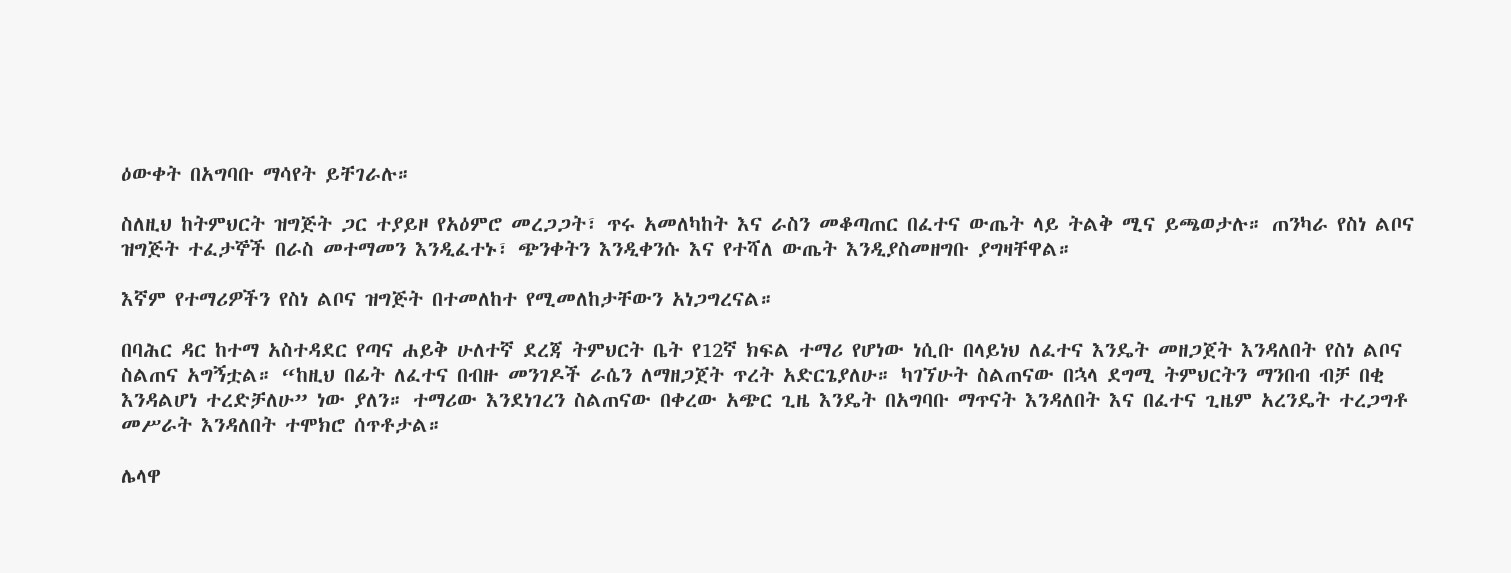ዕውቀት በአግባቡ ማሳየት ይቸገራሉ።

ስለዚህ ከትምህርት ዝግጅት ጋር ተያይዞ የአዕምሮ መረጋጋት፣ ጥሩ አመለካከት እና ራስን መቆጣጠር በፈተና ውጤት ላይ ትልቅ ሚና ይጫወታሉ። ጠንካራ የስነ ልቦና ዝግጅት ተፈታኞች በራስ መተማመን እንዲፈተኑ፣ ጭንቀትን እንዲቀንሱ እና የተሻለ ውጤት እንዲያስመዘግቡ ያግዛቸዋል።

እኛም የተማሪዎችን የስነ ልቦና ዝግጅት በተመለከተ የሚመለከታቸውን አነጋግረናል።

በባሕር ዳር ከተማ አስተዳደር የጣና ሐይቅ ሁለተኛ ደረጃ ትምህርት ቤት የ12ኛ ክፍል ተማሪ የሆነው ነሲቡ በላይነህ ለፈተና እንዴት መዘጋጀት እንዳለበት የስነ ልቦና ስልጠና አግኝቷል። “ከዚህ በፊት ለፈተና በብዙ መንገዶች ራሴን ለማዘጋጀት ጥረት አድርጌያለሁ። ካገኘሁት ስልጠናው በኋላ ደግሚ ትምህርትን ማንበብ ብቻ በቂ እንዳልሆነ ተረድቻለሁ” ነው ያለን። ተማሪው እንደነገረን ስልጠናው በቀረው አጭር ጊዜ እንዴት በአግባቡ ማጥናት እንዳለበት እና በፈተና ጊዜም አረንዴት ተረጋግቶ መሥራት እንዳለበት ተሞክሮ ሰጥቶታል።

ሌላዋ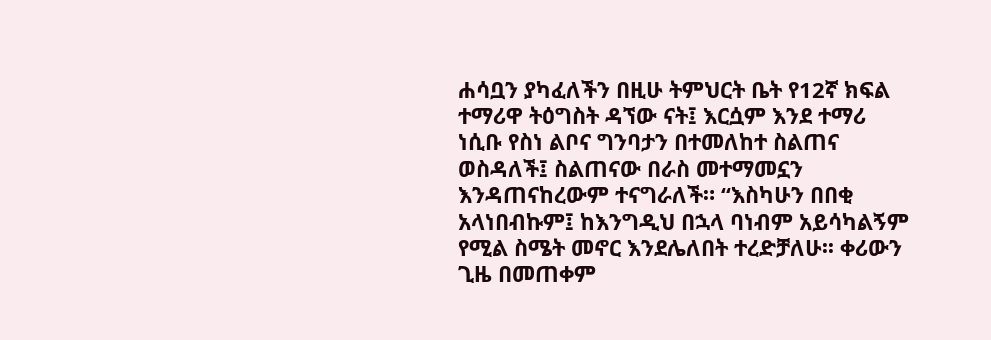ሐሳቧን ያካፈለችን በዚሁ ትምህርት ቤት የ12ኛ ክፍል ተማሪዋ ትዕግስት ዳኘው ናት፤ እርሷም እንደ ተማሪ ነሲቡ የስነ ልቦና ግንባታን በተመለከተ ስልጠና ወስዳለች፤ ስልጠናው በራስ መተማመኗን እንዳጠናከረውም ተናግራለች። “እስካሁን በበቂ አላነበብኩም፤ ከእንግዲህ በኋላ ባነብም አይሳካልኝም የሚል ስሜት መኖር እንደሌለበት ተረድቻለሁ፡፡ ቀሪውን ጊዜ በመጠቀም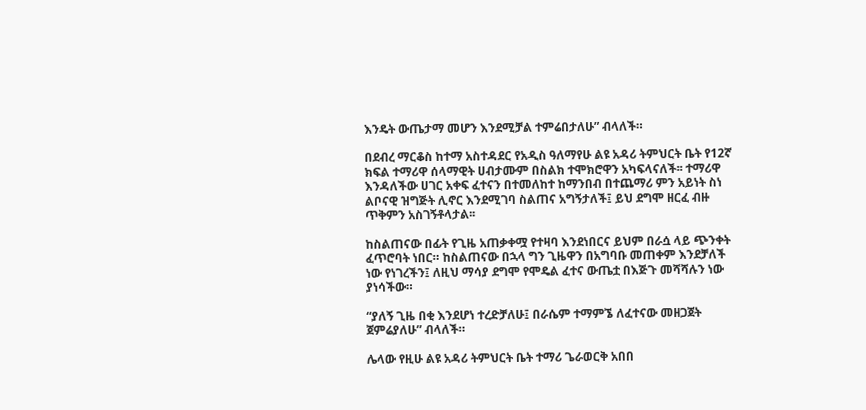እንዴት ውጤታማ መሆን እንደሚቻል ተምሬበታለሁ” ብላለች።

በደብረ ማርቆስ ከተማ አስተዳደር የአዲስ ዓለማየሁ ልዩ አዳሪ ትምህርት ቤት የ12ኛ ክፍል ተማሪዋ ሰላማዊት ሀብታሙም በስልክ ተሞክሮዋን አካፍላናለች፡፡ ተማሪዋ እንዳለችው ሀገር አቀፍ ፈተናን በተመለከተ ከማንበብ በተጨማሪ ምን አይነት ስነ ልቦናዊ ዝግጅት ሊኖር እንደሚገባ ስልጠና አግኝታለች፤ ይህ ደግሞ ዘርፈ ብዙ ጥቅምን አስገኝቶላታል፡፡

ከስልጠናው በፊት የጊዜ አጠቃቀሟ የተዛባ እንደነበርና ይህም በራሷ ላይ ጭንቀት ፈጥሮባት ነበር። ከስልጠናው በኋላ ግን ጊዜዋን በአግባቡ መጠቀም እንደቻለች ነው የነገረችን፤ ለዚህ ማሳያ ደግሞ የሞዴል ፈተና ውጤቷ በእጅጉ መሻሻሉን ነው ያነሳችው።

“ያለኝ ጊዜ በቂ እንደሆነ ተረድቻለሁ፤ በራሴም ተማምኜ ለፈተናው መዘጋጀት ጀምሬያለሁ” ብላለች።

ሌላው የዚሁ ልዩ አዳሪ ትምህርት ቤት ተማሪ ጌራወርቅ አበበ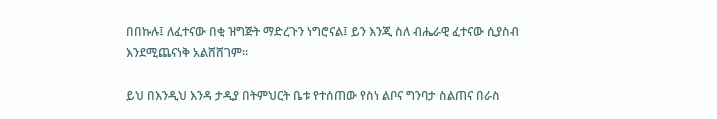በበኩሉ፤ ለፈተናው በቂ ዝግጅት ማድረጉን ነግሮናል፤ ይን እንጂ ስለ ብሔራዊ ፈተናው ሲያስብ እንደሚጨናነቅ አልሸሸገም።

ይህ በእንዲህ እንዳ ታዲያ በትምህርት ቤቱ የተሰጠው የስነ ልቦና ግንባታ ስልጠና በራስ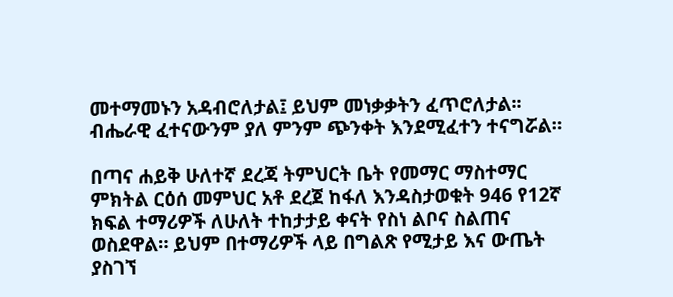መተማመኑን አዳብሮለታል፤ ይህም መነቃቃትን ፈጥሮለታል፡፡ ብሔራዊ ፈተናውንም ያለ ምንም ጭንቀት እንደሚፈተን ተናግሯል።

በጣና ሐይቅ ሁለተኛ ደረጃ ትምህርት ቤት የመማር ማስተማር ምክትል ርዕሰ መምህር አቶ ደረጀ ከፋለ እንዳስታወቁት 946 የ12ኛ ክፍል ተማሪዎች ለሁለት ተከታታይ ቀናት የስነ ልቦና ስልጠና ወስደዋል። ይህም በተማሪዎች ላይ በግልጽ የሚታይ እና ውጤት ያስገኘ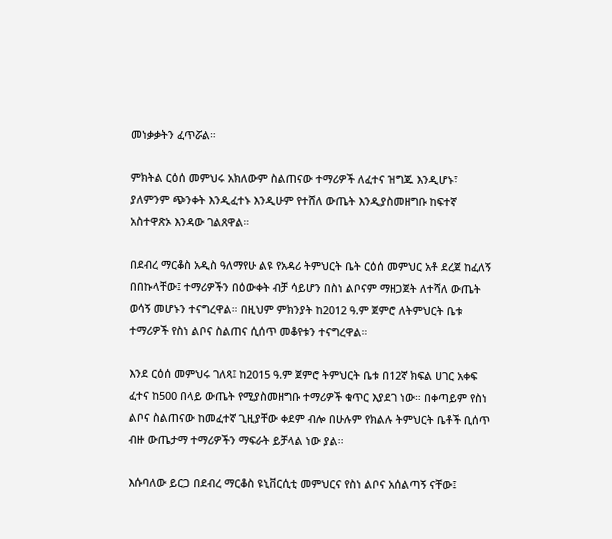መነቃቃትን ፈጥሯል።

ምክትል ርዕሰ መምህሩ አክለውም ስልጠናው ተማሪዎች ለፈተና ዝግጁ እንዲሆኑ፣ ያለምንም ጭንቀት እንዲፈተኑ እንዲሁም የተሸለ ውጤት እንዲያስመዘግቡ ከፍተኛ አስተዋጽኦ እንዳው ገልጸዋል።

በደብረ ማርቆስ አዲስ ዓለማየሁ ልዩ የአዳሪ ትምህርት ቤት ርዕሰ መምህር አቶ ደረጀ ከፈለኝ በበኩላቸው፤ ተማሪዎችን በዕውቀት ብቻ ሳይሆን በስነ ልቦናም ማዘጋጀት ለተሻለ ውጤት ወሳኝ መሆኑን ተናግረዋል። በዚህም ምክንያት ከ2012 ዓ.ም ጀምሮ ለትምህርት ቤቱ ተማሪዎች የስነ ልቦና ስልጠና ሲሰጥ መቆየቱን ተናግረዋል።

እንደ ርዕሰ መምህሩ ገለጻ፤ ከ2015 ዓ.ም ጀምሮ ትምህርት ቤቱ በ12ኛ ክፍል ሀገር አቀፍ ፈተና ከ500 በላይ ውጤት የሚያስመዘግቡ ተማሪዎች ቁጥር እያደገ ነው። በቀጣይም የስነ ልቦና ስልጠናው ከመፈተኛ ጊዚያቸው ቀደም ብሎ በሁሉም የክልሉ ትምህርት ቤቶች ቢሰጥ ብዙ ውጤታማ ተማሪዎችን ማፍራት ይቻላል ነው ያል፡፡

እሱባለው ይርጋ በደብረ ማርቆስ ዩኒቨርሲቲ መምህርና የስነ ልቦና አሰልጣኝ ናቸው፤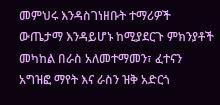መምህሩ እንዳስገነዘቡት ተማሪዎች ውጤታማ እንዳይሆኑ ከሚያደርጉ ምክንያቶች መካከል በራስ አለመተማመን፣ ፈተናን አግዝፎ ማየት እና ራስን ዝቅ አድርጎ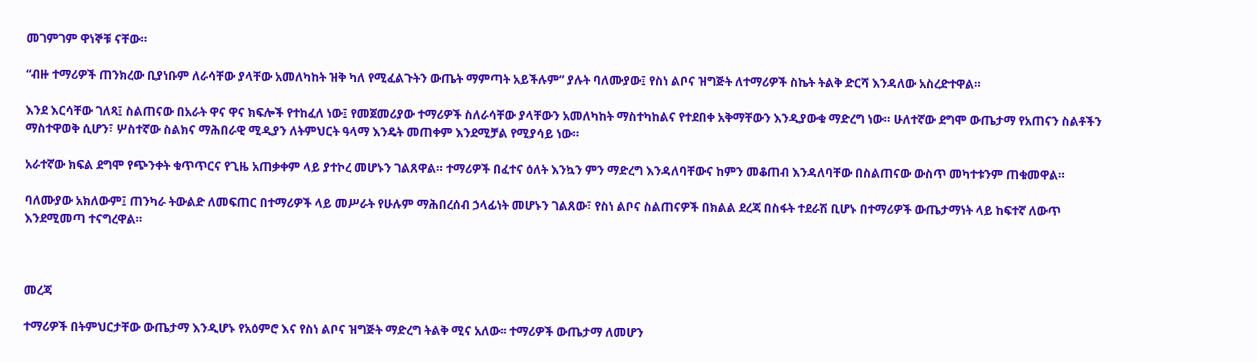መገምገም ዋነኞቹ ናቸው።

“ብዙ ተማሪዎች ጠንክረው ቢያነቡም ለራሳቸው ያላቸው አመለካከት ዝቅ ካለ የሚፈልጉትን ውጤት ማምጣት አይችሉም” ያሉት ባለሙያው፤ የስነ ልቦና ዝግጅት ለተማሪዎች ስኬት ትልቅ ድርሻ እንዳለው አስረድተዋል።

እንደ እርሳቸው ገለጻ፤ ስልጠናው በአራት ዋና ዋና ክፍሎች የተከፈለ ነው፤ የመጀመሪያው ተማሪዎች ስለራሳቸው ያላቸውን አመለካከት ማስተካከልና የተደበቀ አቅማቸውን እንዲያውቁ ማድረግ ነው። ሁለተኛው ደግሞ ውጤታማ የአጠናን ስልቶችን ማስተዋወቅ ሲሆን፣ ሦስተኛው ስልክና ማሕበራዊ ሚዲያን ለትምህርት ዓላማ እንዴት መጠቀም እንደሚቻል የሚያሳይ ነው።

አራተኛው ክፍል ደግሞ የጭንቀት ቁጥጥርና የጊዜ አጠቃቀም ላይ ያተኮረ መሆኑን ገልጸዋል። ተማሪዎች በፈተና ዕለት እንኳን ምን ማድረግ እንዳለባቸውና ከምን መቆጠብ እንዳለባቸው በስልጠናው ውስጥ መካተቱንም ጠቁመዋል።

ባለሙያው አክለውም፤ ጠንካራ ትውልድ ለመፍጠር በተማሪዎች ላይ መሥራት የሁሉም ማሕበረሰብ ኃላፊነት መሆኑን ገልጸው፣ የስነ ልቦና ስልጠናዎች በክልል ደረጃ በስፋት ተደራሽ ቢሆኑ በተማሪዎች ውጤታማነት ላይ ከፍተኛ ለውጥ እንደሚመጣ ተናግረዋል።



መረጃ

ተማሪዎች በትምህርታቸው ውጤታማ እንዲሆኑ የአዕምሮ እና የስነ ልቦና ዝግጅት ማድረግ ትልቅ ሚና አለው፡፡ ተማሪዎች ውጤታማ ለመሆን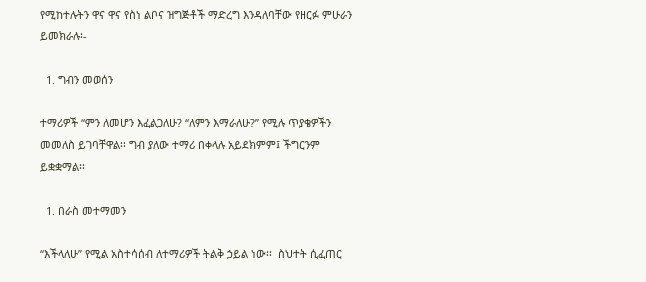የሚከተሉትን ዋና ዋና የስነ ልቦና ዝግጅቶች ማድረግ እንዳለባቸው የዘርፉ ምሁራን ይመክራሉ፡-

  1. ግብን መወሰን

ተማሪዎች “ምን ለመሆን እፈልጋለሁ? “ለምን እማራለሁ?” የሚሉ ጥያቄዎችን መመለስ ይገባቸዋል፡፡ ግብ ያለው ተማሪ በቀላሉ አይደክምም፤ ችግርንም ይቋቋማል፡፡

  1. በራስ መተማመን

“እችላለሁ” የሚል አስተሳሰብ ለተማሪዎች ትልቅ ኃይል ነው፡፡  ስህተት ሲፈጠር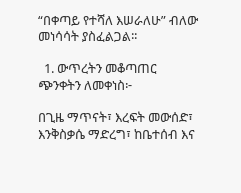“በቀጣይ የተሻለ እሠራለሁ” ብለው መነሳሳት ያስፈልጋል፡፡

  1. ውጥረትን መቆጣጠር ጭንቀትን ለመቀነስ፦

በጊዜ ማጥናት፣ እረፍት መውሰድ፣ እንቅስቃሴ ማድረግ፣ ከቤተሰብ እና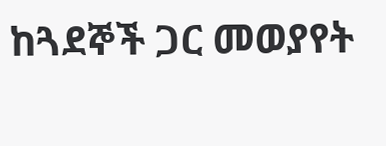ከጓደኞች ጋር መወያየት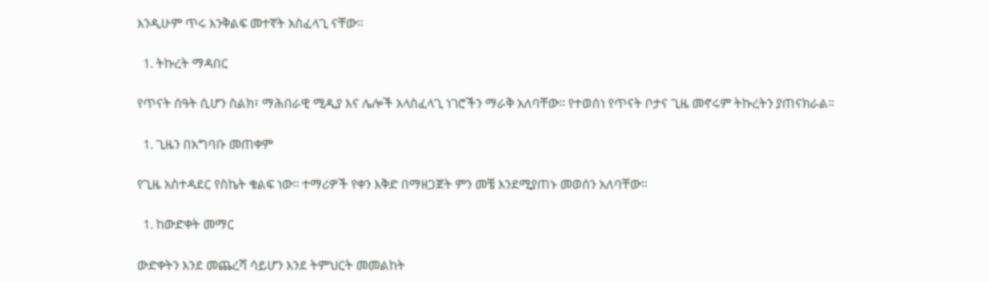እንዲሁም ጥሩ እንቅልፍ መተኛት አስፈላጊ ናቸው፡፡

  1. ትኩረት ማዳበር

የጥናት ሰዓት ሲሆን ስልክ፣ ማሕበራዊ ሚዲያ እና ሌሎች አላስፈላጊ ነገሮችን ማራቅ አለባቸው፡፡ የተወሰነ የጥናት ቦታና ጊዜ መኖሩም ትኩረትን ያጠናክራል፡፡

  1. ጊዜን በአግባቡ መጠቀም

የጊዜ አስተዳደር የስኬት ቁልፍ ነው፡፡ ተማሪዎች የቀን እቅድ በማዘጋጀት ምን መቼ እንደሚያጠኑ መወሰን አለባቸው፡፡

  1. ከውድቀት መማር

ውድቀትን እንደ መጨረሻ ሳይሆን እንደ ትምህርት መመልከት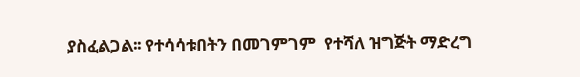ያስፈልጋል፡፡ የተሳሳቱበትን በመገምገም  የተሻለ ዝግጅት ማድረግ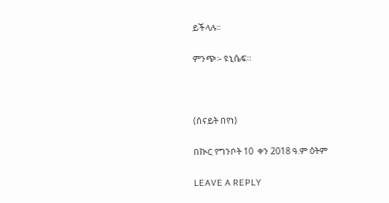ይችላሉ፡፡

ምንጭ፡- ዩኒሴፍ።



(ሰናይት በየነ)

በኲር የግንቦት 10  ቀን 2018 ዓ.ም ዕትም

LEAVE A REPLY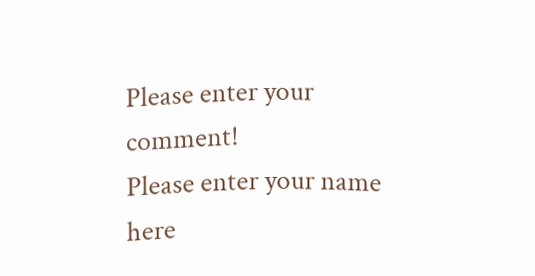Please enter your comment!
Please enter your name here